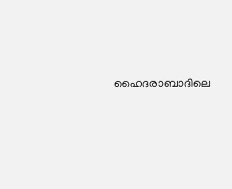ഹൈദരാബാദിലെ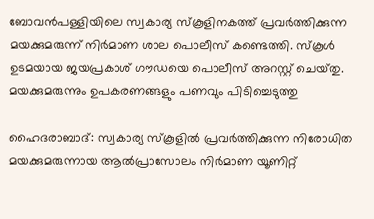ബോവൻപള്ളിയിലെ സ്വകാര്യ സ്‌കൂളിനകത്ത് പ്രവർത്തിക്കുന്ന മയക്കുമരുന്ന് നിർമാണ ശാല പൊലീസ് കണ്ടെത്തി. സ്‌കൂൾ ഉടമയായ ജയപ്രകാശ് ഗൗഡയെ പൊലീസ് അറസ്റ്റ് ചെയ്‌തു. മയക്കുമരുന്നും ഉപകരണങ്ങളും പണവും പിടിച്ചെടുത്തു

ഹൈദരാബാദ്: സ്വകാര്യ സ്‌കൂളിൽ പ്രവർത്തിക്കുന്ന നിരോധിത മയക്കുമരുന്നായ ആൽപ്രാസോലം നിർമാണ യൂണിറ്റ്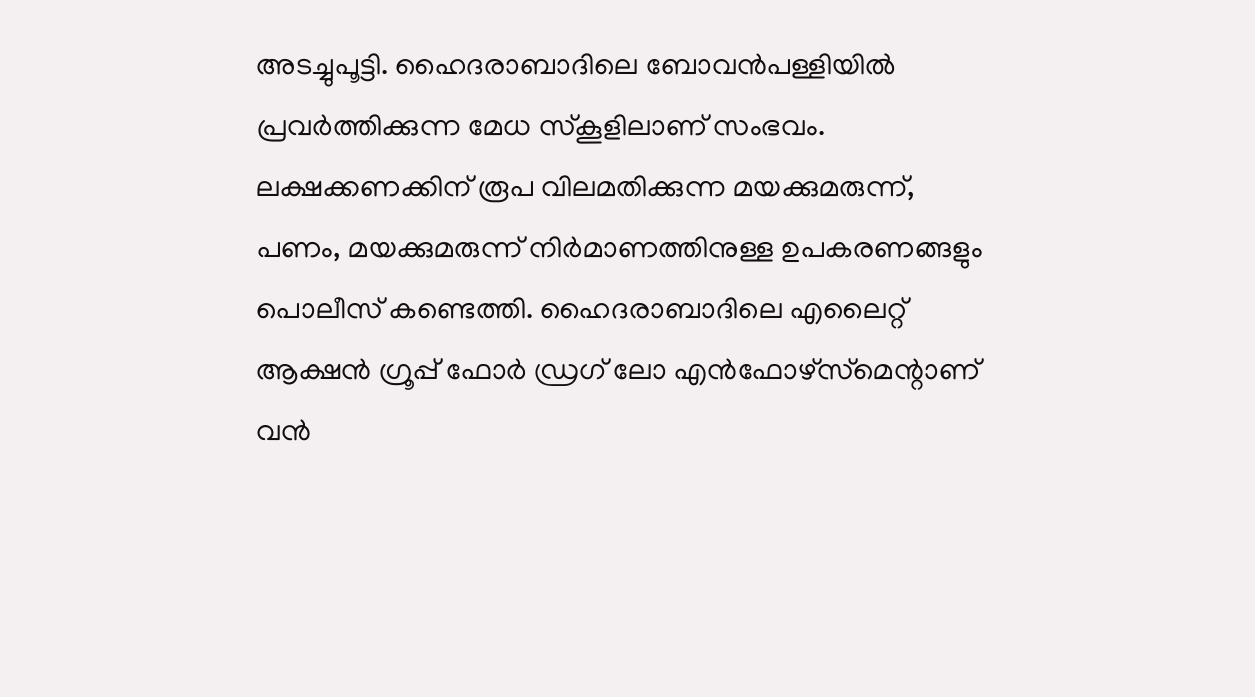അടച്ചുപൂട്ടി. ഹൈദരാബാദിലെ ബോവൻപള്ളിയിൽ പ്രവർത്തിക്കുന്ന മേധ സ്‌കൂളിലാണ് സംഭവം. ലക്ഷക്കണക്കിന് രൂപ വിലമതിക്കുന്ന മയക്കുമരുന്ന്, പണം, മയക്കുമരുന്ന് നിർമാണത്തിനുള്ള ഉപകരണങ്ങളും പൊലീസ് കണ്ടെത്തി. ഹൈദരാബാദിലെ എലൈറ്റ് ആക്ഷൻ ഗ്രൂപ്പ് ഫോർ ഡ്രഗ് ലോ എൻഫോഴ്‌സ്‌മെന്റാണ് വൻ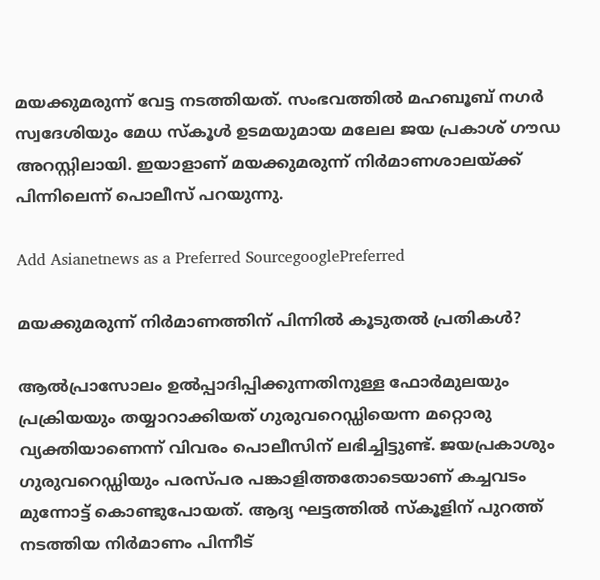മയക്കുമരുന്ന് വേട്ട നടത്തിയത്. സംഭവത്തിൽ മഹബൂബ് നഗർ സ്വദേശിയും മേധ സ്കൂൾ ഉടമയുമായ മലേല ജയ പ്രകാശ് ഗൗഡ അറസ്റ്റിലായി. ഇയാളാണ് മയക്കുമരുന്ന് നിർമാണശാലയ്ക്ക് പിന്നിലെന്ന് പൊലീസ് പറയുന്നു.

Add Asianetnews as a Preferred SourcegooglePreferred

മയക്കുമരുന്ന് നിർമാണത്തിന് പിന്നിൽ കൂടുതൽ പ്രതികൾ?

ആൽപ്രാസോലം ഉൽപ്പാദിപ്പിക്കുന്നതിനുള്ള ഫോർമുലയും പ്രക്രിയയും തയ്യാറാക്കിയത് ഗുരുവറെഡ്ഡിയെന്ന മറ്റൊരു വ്യക്തിയാണെന്ന് വിവരം പൊലീസിന് ലഭിച്ചിട്ടുണ്ട്. ജയപ്രകാശും ഗുരുവറെഡ്ഡിയും പരസ്പര പങ്കാളിത്തതോടെയാണ് കച്ചവടം മുന്നോട്ട് കൊണ്ടുപോയത്. ആദ്യ ഘട്ടത്തിൽ സ്‌കൂളിന് പുറത്ത് നടത്തിയ നിർമാണം പിന്നീട്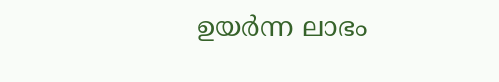ഉയർന്ന ലാഭം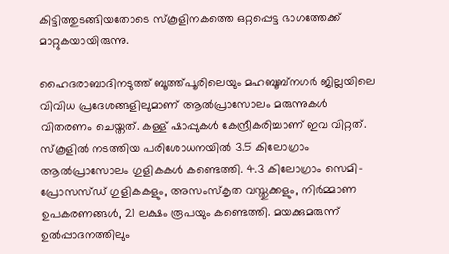കിട്ടിത്തുടങ്ങിയതോടെ സ്‌കൂളിനകത്തെ ഒറ്റപ്പെട്ട ഭാഗത്തേക്ക് മാറ്റുകയായിരുന്നു.

ഹൈദരാബാദിനടുത്ത് ബൂത്ത്പൂരിലെയും മഹബൂബ്നഗർ ജില്ലയിലെ വിവിധ പ്രദേശങ്ങളിലുമാണ് ആൽപ്രാസോലം മരുന്നുകൾ വിതരണം ചെയ്തത്. കള്ള് ഷാപ്പുകൾ കേന്ദ്രീകരിച്ചാണ് ഇവ വിറ്റത്. സ്‌കൂളിൽ നടത്തിയ പരിശോധനയിൽ 3.5 കിലോഗ്രാം ആൽപ്രാസോലം ഗുളികകൾ കണ്ടെത്തി. 4.3 കിലോഗ്രാം സെമി-പ്രോസസ്‌ഡ് ഗുളികകളും, അസംസ്കൃത വസ്തുക്കളും, നിർമ്മാണ ഉപകരണങ്ങൾ, 21 ലക്ഷം രൂപയും കണ്ടെത്തി. മയക്കുമരുന്ന് ഉൽപ്പാദനത്തിലും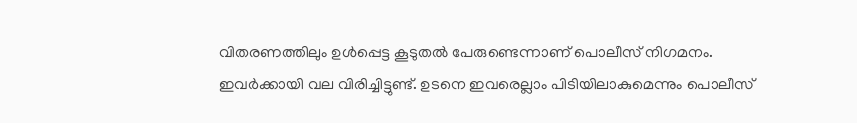വിതരണത്തിലും ഉൾപ്പെട്ട കൂടുതൽ പേരുണ്ടെന്നാണ് പൊലീസ് നിഗമനം. ഇവർക്കായി വല വിരിച്ചിട്ടുണ്ട്. ഉടനെ ഇവരെല്ലാം പിടിയിലാകുമെന്നും പൊലീസ്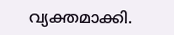വ്യക്തമാക്കി.